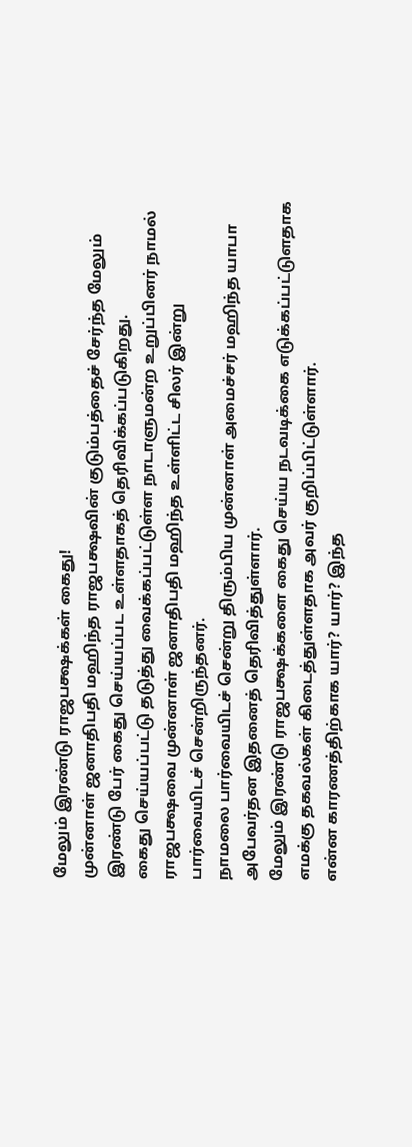மேலும் இரண்டு ராஜபக்ஷக்கள் கைது!
முன்னாள் ஜனாதிபதி மஹிந்த ராஜபக்ஷவின் குடும்பத்தைச் சேர்ந்த மேலும் இரண்டு பேர் கைது செய்யப்பட உள்ளதாகத் தெரிவிக்கப்படுகிறது.
கைது செய்யப்பட்டு தடுத்து வைக்கப்பட்டுள்ள நாடாளுமன்ற உறுப்பினர் நாமல் ராஜபக்ஷவை முன்னாள் ஜனாதிபதி மஹிந்த உள்ளிட்ட சிலர் இன்று பார்வையிடச் சென்றிருந்தனர்.
நாமலை பார்வையிடச் சென்று திரும்பிய முன்னாள் அமைச்சர் மஹிந்த யாபா அபேவர்தன இதனைத் தெரிவித்துள்ளார்.
மேலும் இரண்டு ராஜபக்ஷக்களை கைது செய்ய நடவடிக்கை எடுக்கப்பட்டுளதாக எமக்கு தகவல்கள் கிடைத்துள்ளதாக அவர் குறிப்பிட்டுள்ளார்.
என்ன காரணத்திற்காக யார்? யார்? இந்த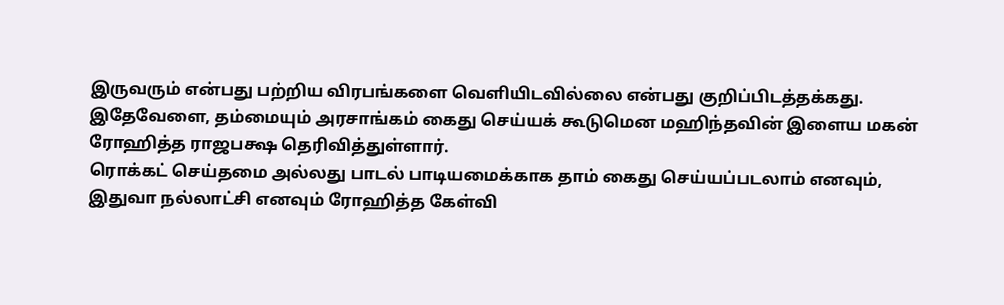இருவரும் என்பது பற்றிய விரபங்களை வெளியிடவில்லை என்பது குறிப்பிடத்தக்கது.
இதேவேளை, தம்மையும் அரசாங்கம் கைது செய்யக் கூடுமென மஹிந்தவின் இளைய மகன் ரோஹித்த ராஜபக்ஷ தெரிவித்துள்ளார்.
ரொக்கட் செய்தமை அல்லது பாடல் பாடியமைக்காக தாம் கைது செய்யப்படலாம் எனவும், இதுவா நல்லாட்சி எனவும் ரோஹித்த கேள்வி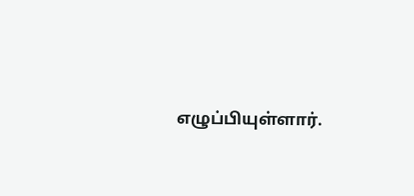எழுப்பியுள்ளார்.